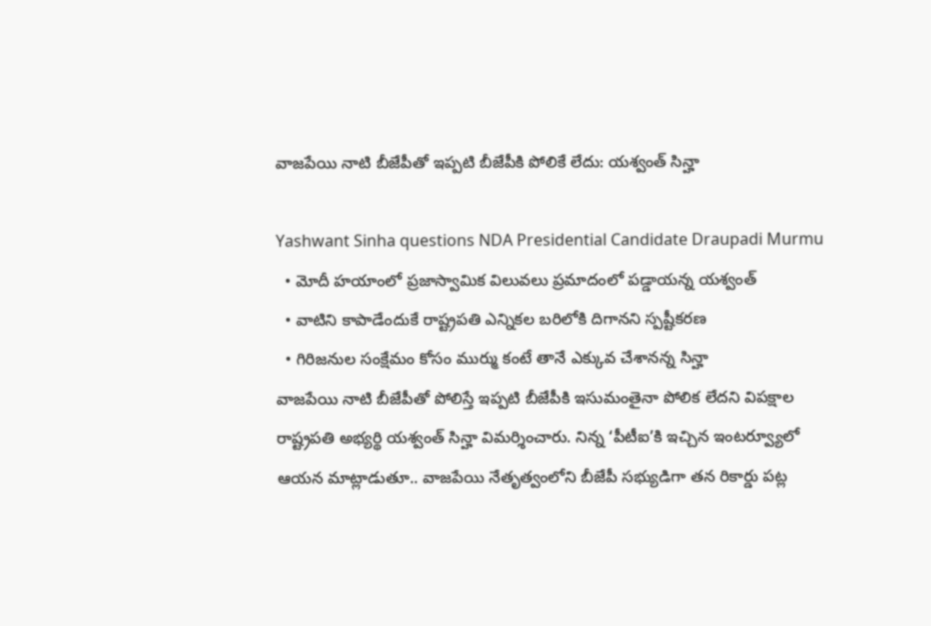వాజపేయి నాటి బీజేపీతో ఇప్పటి బీజేపీకి పోలికే లేదు: యశ్వంత్ సిన్హా

Yashwant Sinha questions NDA Presidential Candidate Draupadi Murmu
  • మోదీ హయాంలో ప్రజాస్వామిక విలువలు ప్రమాదంలో పడ్డాయన్న యశ్వంత్
  • వాటిని కాపాడేందుకే రాష్ట్రపతి ఎన్నికల బరిలోకి దిగానని స్పష్టీకరణ
  • గిరిజనుల సంక్షేమం కోసం ముర్ము కంటే తానే ఎక్కువ చేశానన్న సిన్హా
వాజపేయి నాటి బీజేపీతో పోలిస్తే ఇప్పటి బీజేపీకి ఇసుమంతైనా పోలిక లేదని విపక్షాల రాష్ట్రపతి అభ్యర్థి యశ్వంత్ సిన్హా విమర్శించారు. నిన్న ‘పీటీఐ’కి ఇచ్చిన ఇంటర్వ్యూలో ఆయన మాట్లాడుతూ.. వాజపేయి నేతృత్వంలోని బీజేపీ సభ్యుడిగా తన రికార్డు పట్ల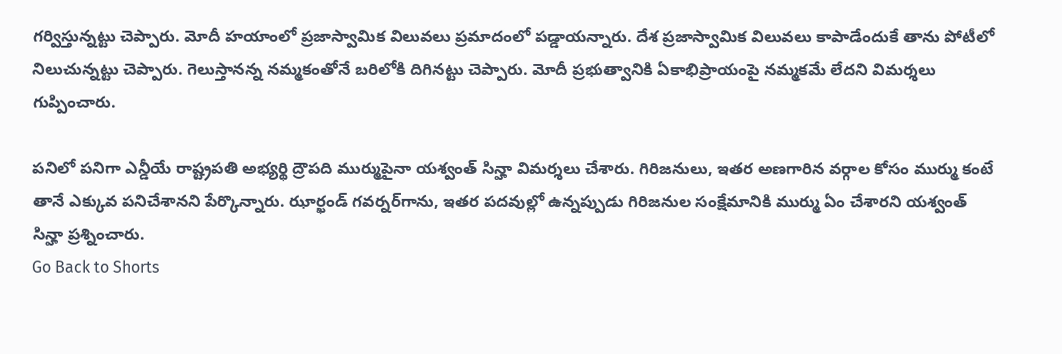గర్విస్తున్నట్టు చెప్పారు. మోదీ హయాంలో ప్రజాస్వామిక విలువలు ప్రమాదంలో పడ్డాయన్నారు. దేశ ప్రజాస్వామిక విలువలు కాపాడేందుకే తాను పోటీలో నిలుచున్నట్టు చెప్పారు. గెలుస్తానన్న నమ్మకంతోనే బరిలోకి దిగినట్టు చెప్పారు. మోదీ ప్రభుత్వానికి ఏకాభిప్రాయంపై నమ్మకమే లేదని విమర్శలు గుప్పించారు.

పనిలో పనిగా ఎన్డీయే రాష్ట్రపతి అభ్యర్థి ద్రౌపది ముర్ముపైనా యశ్వంత్ సిన్హా విమర్శలు చేశారు. గిరిజనులు, ఇతర అణగారిన వర్గాల కోసం ముర్ము కంటే తానే ఎక్కువ పనిచేశానని పేర్కొన్నారు. ఝార్ఖండ్ గవర్నర్‌గాను, ఇతర పదవుల్లో ఉన్నప్పుడు గిరిజనుల సంక్షేమానికి ముర్ము ఏం చేశారని యశ్వంత్ సిన్హా ప్రశ్నించారు.
Go Back to Shorts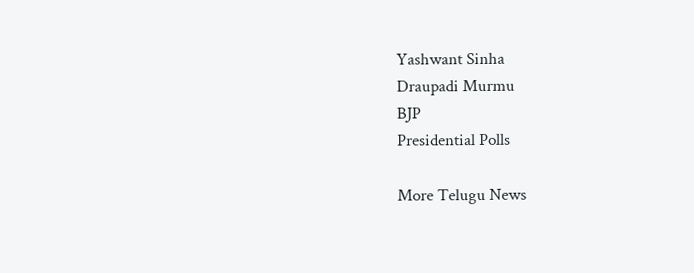Yashwant Sinha
Draupadi Murmu
BJP
Presidential Polls

More Telugu News